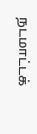நடமாட்டக்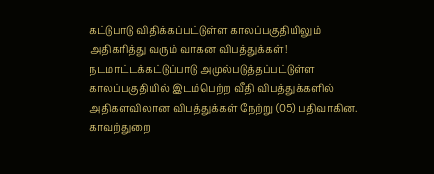கட்டுபாடு விதிக்கப்பட்டுள்ள காலப்பகுதியிலும் அதிகரித்து வரும் வாகன விபத்துக்கள்!
நடமாட்டக்கட்டுப்பாடு அமுல்படுத்தப்பட்டுள்ள காலப்பகுதியில் இடம்பெற்ற வீதி விபத்துக்களில் அதிகளவிலான விபத்துக்கள் நேற்று (05) பதிவாகின.
காவற்துறை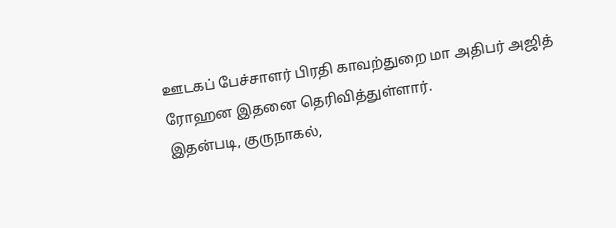ஊடகப் பேச்சாளர் பிரதி காவற்துறை மா அதிபர் அஜித் ரோஹன இதனை தெரிவித்துள்ளார்.
இதன்படி, குருநாகல்,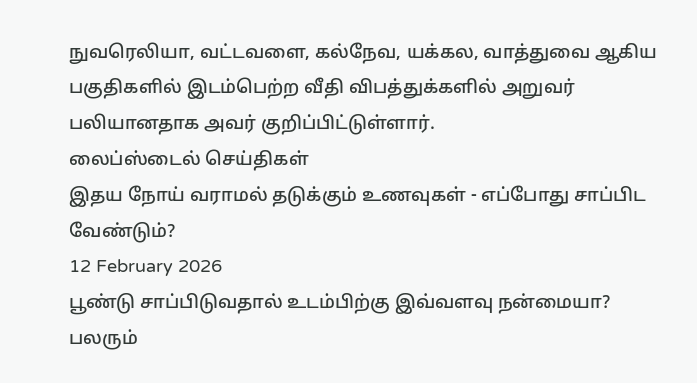நுவரெலியா, வட்டவளை, கல்நேவ, யக்கல, வாத்துவை ஆகிய பகுதிகளில் இடம்பெற்ற வீதி விபத்துக்களில் அறுவர் பலியானதாக அவர் குறிப்பிட்டுள்ளார்.
லைப்ஸ்டைல் செய்திகள்
இதய நோய் வராமல் தடுக்கும் உணவுகள் - எப்போது சாப்பிட வேண்டும்?
12 February 2026
பூண்டு சாப்பிடுவதால் உடம்பிற்கு இவ்வளவு நன்மையா? பலரும்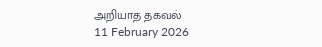அறியாத தகவல்
11 February 2026